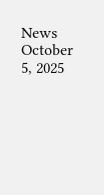News October 5, 2025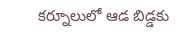కర్నూలులో ఆడ బిడ్డకు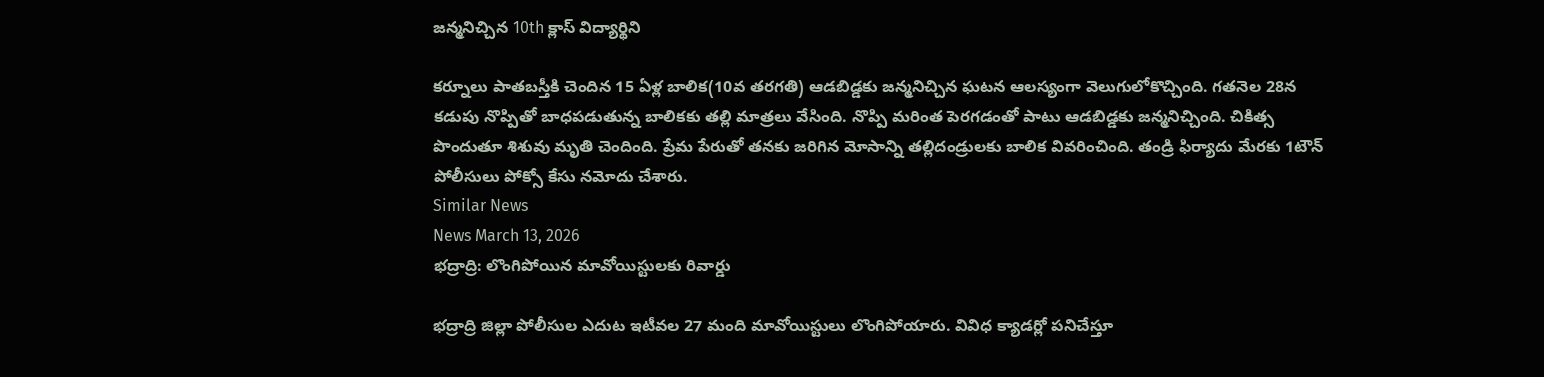జన్మనిచ్చిన 10th క్లాస్ విద్యార్థిని

కర్నూలు పాతబస్తీకి చెందిన 15 ఏళ్ల బాలిక(10వ తరగతి) ఆడబిడ్డకు జన్మనిచ్చిన ఘటన ఆలస్యంగా వెలుగులోకొచ్చింది. గతనెల 28న కడుపు నొప్పితో బాధపడుతున్న బాలికకు తల్లి మాత్రలు వేసింది. నొప్పి మరింత పెరగడంతో పాటు ఆడబిడ్డకు జన్మనిచ్చింది. చికిత్స పొందుతూ శిశువు మృతి చెందింది. ప్రేమ పేరుతో తనకు జరిగిన మోసాన్ని తల్లిదండ్రులకు బాలిక వివరించింది. తండ్రి ఫిర్యాదు మేరకు 1టౌన్ పోలీసులు పోక్సో కేసు నమోదు చేశారు.
Similar News
News March 13, 2026
భద్రాద్రి: లొంగిపోయిన మావోయిస్టులకు రివార్డు

భద్రాద్రి జిల్లా పోలీసుల ఎదుట ఇటీవల 27 మంది మావోయిస్టులు లొంగిపోయారు. వివిధ క్యాడర్లో పనిచేస్తూ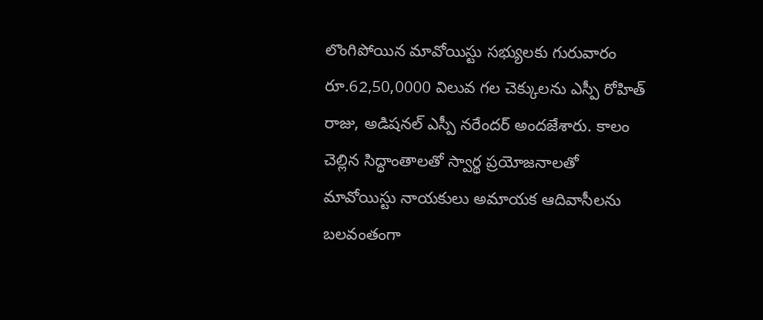లొంగిపోయిన మావోయిస్టు సభ్యులకు గురువారం రూ.62,50,0000 విలువ గల చెక్కులను ఎస్పీ రోహిత్ రాజు, అడిషనల్ ఎస్పీ నరేందర్ అందజేశారు. కాలం చెల్లిన సిద్ధాంతాలతో స్వార్థ ప్రయోజనాలతో మావోయిస్టు నాయకులు అమాయక ఆదివాసీలను బలవంతంగా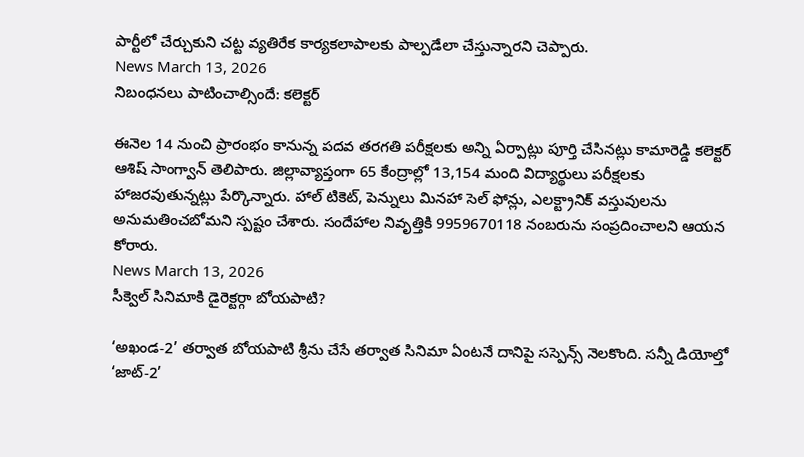పార్టీలో చేర్చుకుని చట్ట వ్యతిరేక కార్యకలాపాలకు పాల్పడేలా చేస్తున్నారని చెప్పారు.
News March 13, 2026
నిబంధనలు పాటించాల్సిందే: కలెక్టర్

ఈనెల 14 నుంచి ప్రారంభం కానున్న పదవ తరగతి పరీక్షలకు అన్ని ఏర్పాట్లు పూర్తి చేసినట్లు కామారెడ్డి కలెక్టర్ ఆశిష్ సాంగ్వాన్ తెలిపారు. జిల్లావ్యాప్తంగా 65 కేంద్రాల్లో 13,154 మంది విద్యార్థులు పరీక్షలకు హాజరవుతున్నట్లు పేర్కొన్నారు. హాల్ టికెట్, పెన్నులు మినహా సెల్ ఫోన్లు, ఎలక్ట్రానిక్ వస్తువులను అనుమతించబోమని స్పష్టం చేశారు. సందేహాల నివృత్తికి 9959670118 నంబరును సంప్రదించాలని ఆయన కోరారు.
News March 13, 2026
సీక్వెల్ సినిమాకి డైరెక్టర్గా బోయపాటి?

‘అఖండ-2’ తర్వాత బోయపాటి శ్రీను చేసే తర్వాత సినిమా ఏంటనే దానిపై సస్పెన్స్ నెలకొంది. సన్నీ డియోల్తో ‘జాట్-2’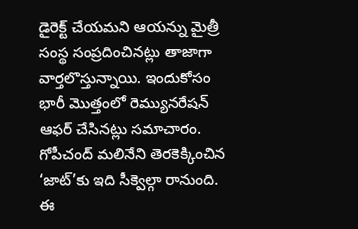డైరెక్ట్ చేయమని ఆయన్ను మైత్రీ సంస్థ సంప్రదించినట్లు తాజాగా వార్తలొస్తున్నాయి. ఇందుకోసం భారీ మొత్తంలో రెమ్యునరేషన్ ఆఫర్ చేసినట్లు సమాచారం. గోపీచంద్ మలినేని తెరకెక్కించిన ‘జాట్’కు ఇది సీక్వెల్గా రానుంది. ఈ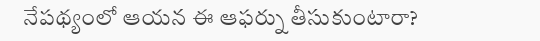నేపథ్యంలో ఆయన ఈ ఆఫర్ను తీసుకుంటారా?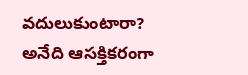వదులుకుంటారా? అనేది ఆసక్తికరంగా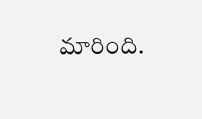మారింది.